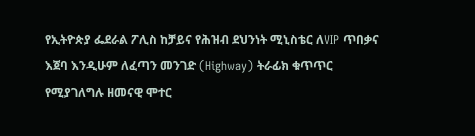የኢትዮጵያ ፌደራል ፖሊስ ከቻይና የሕዝብ ደህንነት ሚኒስቴር ለVIP ጥበቃና እጀባ እንዲሁም ለፈጣን መንገድ (Highway) ትራፊክ ቁጥጥር የሚያገለግሉ ዘመናዊ ሞተር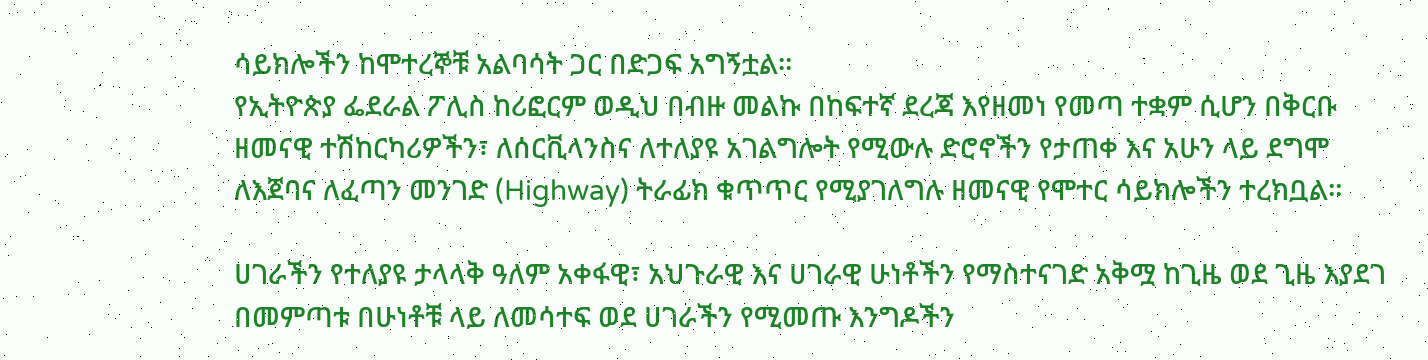ሳይክሎችን ከሞተረኞቹ አልባሳት ጋር በድጋፍ አግኝቷል፡፡
የኢትዮጵያ ፌደራል ፖሊስ ከሪፎርም ወዲህ በብዙ መልኩ በከፍተኛ ደረጃ እየዘመነ የመጣ ተቋም ሲሆን በቅርቡ ዘመናዊ ተሽከርካሪዎችን፣ ለሰርቪላንስና ለተለያዩ አገልግሎት የሚውሉ ድሮኖችን የታጠቀ እና አሁን ላይ ደግሞ ለእጀባና ለፈጣን መንገድ (Highway) ትራፊክ ቁጥጥር የሚያገለግሉ ዘመናዊ የሞተር ሳይክሎችን ተረክቧል።

ሀገራችን የተለያዩ ታላላቅ ዓለም አቀፋዊ፣ አህጉራዊ እና ሀገራዊ ሁነቶችን የማስተናገድ አቅሟ ከጊዜ ወደ ጊዜ እያደገ በመምጣቱ በሁነቶቹ ላይ ለመሳተፍ ወደ ሀገራችን የሚመጡ እንግዶችን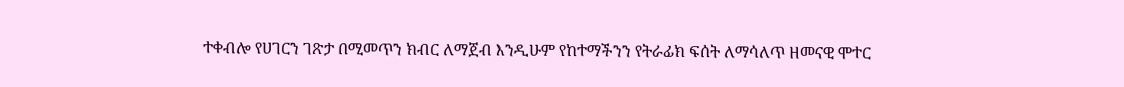ተቀብሎ የሀገርን ገጽታ በሚመጥን ክብር ለማጀብ እንዲሁም የከተማችንን የትራፊክ ፍሰት ለማሳለጥ ዘመናዊ ሞተር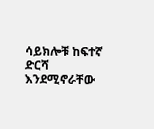ሳይክሎቹ ከፍተኛ ድርሻ እንደሚኖራቸው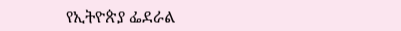የኢትዮጵያ ፌደራል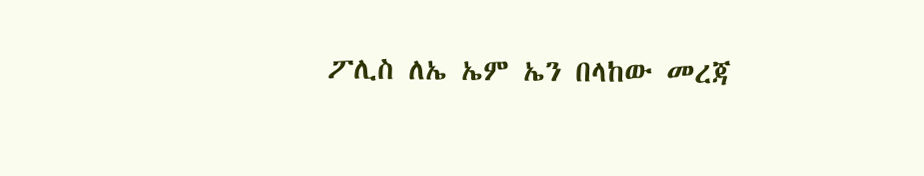ፖሊስ ለኤ ኤም ኤን በላከው መረጃ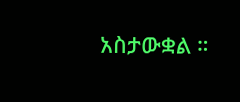አስታውቋል ።